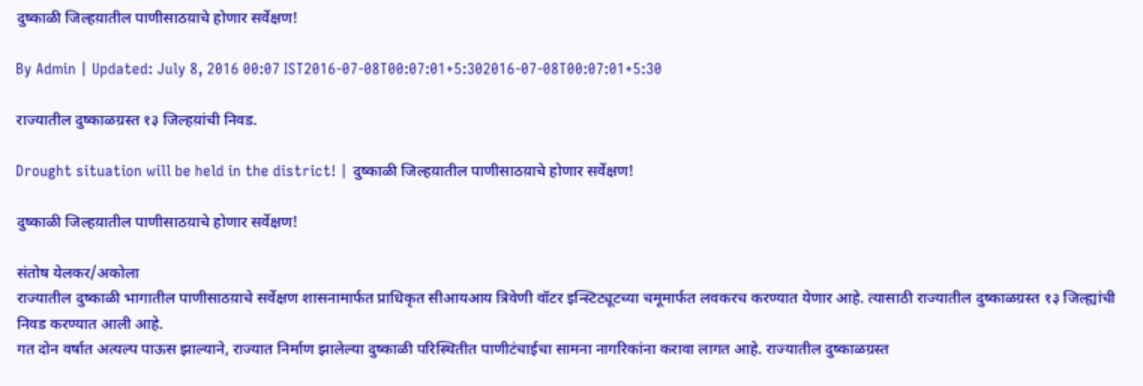दुष्काळी जिल्हय़ातील पाणीसाठय़ाचे होणार सर्वेक्षण!

By Admin | Updated: July 8, 2016 00:07 IST2016-07-08T00:07:01+5:302016-07-08T00:07:01+5:30

राज्यातील दुष्काळग्रस्त १३ जिल्हय़ांची निवड.

Drought situation will be held in the district! | दुष्काळी जिल्हय़ातील पाणीसाठय़ाचे होणार सर्वेक्षण!

दुष्काळी जिल्हय़ातील पाणीसाठय़ाचे होणार सर्वेक्षण!

संतोष येलकर/अकोला
राज्यातील दुष्काळी भागातील पाणीसाठय़ाचे सर्वेक्षण शासनामार्फत प्राधिकृत सीआयआय त्रिवेणी वॉटर इन्स्टिट्यूटच्या चमूमार्फत लवकरच करण्यात येणार आहे. त्यासाठी राज्यातील दुष्काळग्रस्त १३ जिल्ह्यांची निवड करण्यात आली आहे.
गत दोन वर्षात अत्यल्प पाऊस झाल्याने, राज्यात निर्माण झालेल्या दुष्काळी परिस्थितीत पाणीटंचाईचा सामना नागरिकांना करावा लागत आहे. राज्यातील दुष्काळग्रस्त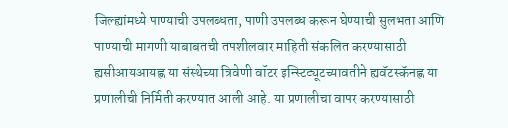जिल्ह्यांमध्ये पाण्याची उपलब्धता, पाणी उपलब्ध करून घेण्याची सुलभता आणि पाण्याची मागणी याबाबतची तपशीलवार माहिती संकलित करण्यासाठी ह्यसीआयआयह्ण या संस्थेच्या त्रिवेणी वॉटर इन्स्टिट्यूटच्यावतीने ह्यवॅटस्कॅनह्ण या प्रणालीची निर्मिती करण्यात आली आहे. या प्रणालीचा वापर करण्यासाठी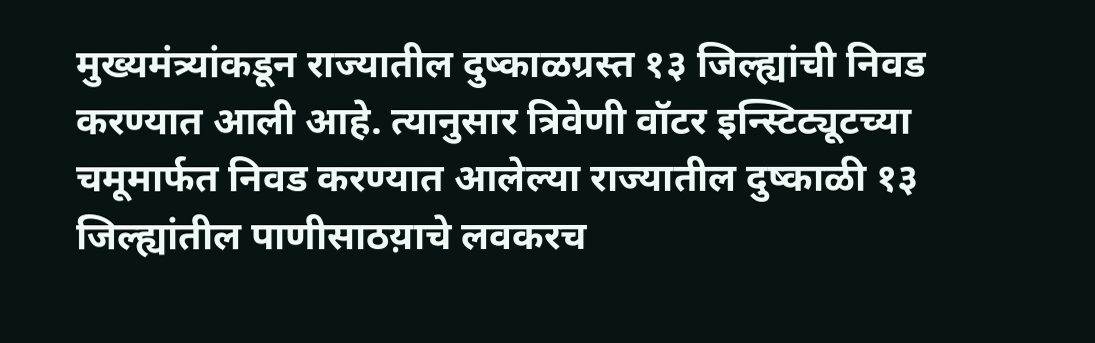मुख्यमंत्र्यांकडून राज्यातील दुष्काळग्रस्त १३ जिल्ह्यांची निवड करण्यात आली आहे. त्यानुसार त्रिवेणी वॉटर इन्स्टिट्यूटच्या चमूमार्फत निवड करण्यात आलेल्या राज्यातील दुष्काळी १३ जिल्ह्यांतील पाणीसाठय़ाचे लवकरच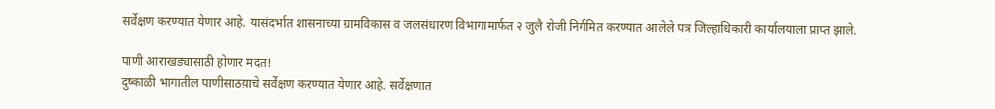सर्वेक्षण करण्यात येणार आहे. यासंदर्भात शासनाच्या ग्रामविकास व जलसंधारण विभागामार्फत २ जुलै रोजी निर्गमित करण्यात आलेले पत्र जिल्हाधिकारी कार्यालयाला प्राप्त झाले.

पाणी आराखड्यासाठी होणार मदत!
दुष्काळी भागातील पाणीसाठय़ाचे सर्वेक्षण करण्यात येणार आहे. सर्वेक्षणात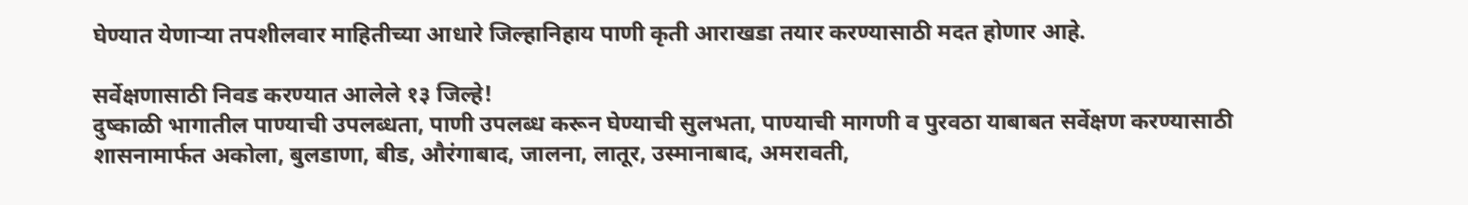घेण्यात येणार्‍या तपशीलवार माहितीच्या आधारे जिल्हानिहाय पाणी कृती आराखडा तयार करण्यासाठी मदत होणार आहे.

सर्वेक्षणासाठी निवड करण्यात आलेले १३ जिल्हे!
दुष्काळी भागातील पाण्याची उपलब्धता, पाणी उपलब्ध करून घेण्याची सुलभता, पाण्याची मागणी व पुरवठा याबाबत सर्वेक्षण करण्यासाठी शासनामार्फत अकोला, बुलडाणा, बीड, औरंगाबाद, जालना, लातूर, उस्मानाबाद, अमरावती,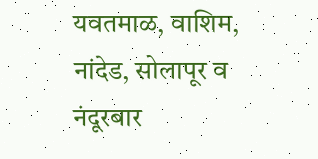यवतमाळ, वाशिम, नांदेड, सोलापूर व नंदूरबार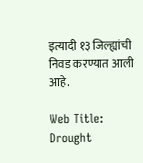इत्यादी १३ जिल्ह्यांची निवड करण्यात आली आहे.

Web Title: Drought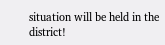situation will be held in the district!